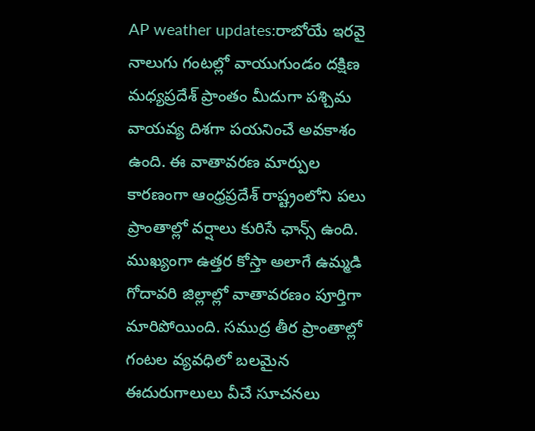AP weather updates:రాబోయే ఇరవై నాలుగు గంటల్లో వాయుగుండం దక్షిణ మధ్యప్రదేశ్ ప్రాంతం మీదుగా పశ్చిమ వాయవ్య దిశగా పయనించే అవకాశం ఉంది. ఈ వాతావరణ మార్పుల కారణంగా ఆంధ్రప్రదేశ్ రాష్ట్రంలోని పలు ప్రాంతాల్లో వర్షాలు కురిసే ఛాన్స్ ఉంది.
ముఖ్యంగా ఉత్తర కోస్తా అలాగే ఉమ్మడి గోదావరి జిల్లాల్లో వాతావరణం పూర్తిగా మారిపోయింది. సముద్ర తీర ప్రాంతాల్లో గంటల వ్యవధిలో బలమైన ఈదురుగాలులు వీచే సూచనలు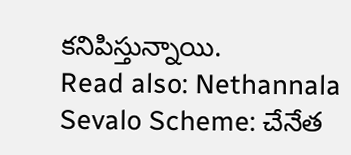కనిపిస్తున్నాయి.
Read also: Nethannala Sevalo Scheme: చేనేత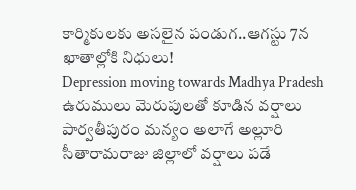కార్మికులకు అసలైన పండుగ..ఆగస్టు 7న ఖాతాల్లోకి నిధులు!
Depression moving towards Madhya Pradesh
ఉరుములు మెరుపులతో కూడిన వర్షాలు
పార్వతీపురం మన్యం అలాగే అల్లూరి సీతారామరాజు జిల్లాలో వర్షాలు పడే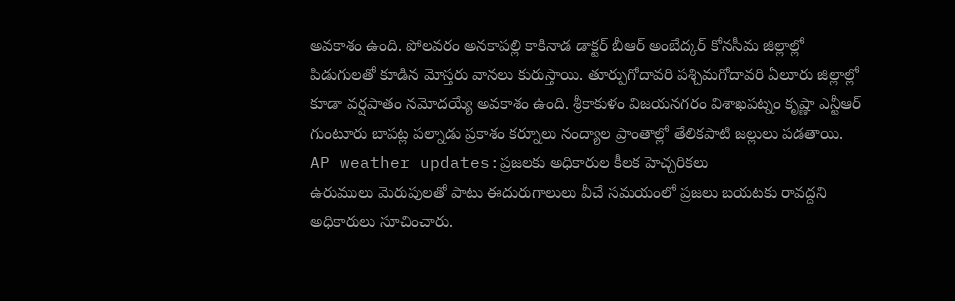అవకాశం ఉంది. పోలవరం అనకాపల్లి కాకినాడ డాక్టర్ బీఆర్ అంబేద్కర్ కోనసీమ జిల్లాల్లో పిడుగులతో కూడిన మోస్తరు వానలు కురుస్తాయి. తూర్పుగోదావరి పశ్చిమగోదావరి ఏలూరు జిల్లాల్లో కూడా వర్షపాతం నమోదయ్యే అవకాశం ఉంది. శ్రీకాకుళం విజయనగరం విశాఖపట్నం కృష్ణా ఎన్టీఆర్ గుంటూరు బాపట్ల పల్నాడు ప్రకాశం కర్నూలు నంద్యాల ప్రాంతాల్లో తేలికపాటి జల్లులు పడతాయి.
AP weather updates:ప్రజలకు అధికారుల కీలక హెచ్చరికలు
ఉరుములు మెరుపులతో పాటు ఈదురుగాలులు వీచే సమయంలో ప్రజలు బయటకు రావద్దని అధికారులు సూచించారు.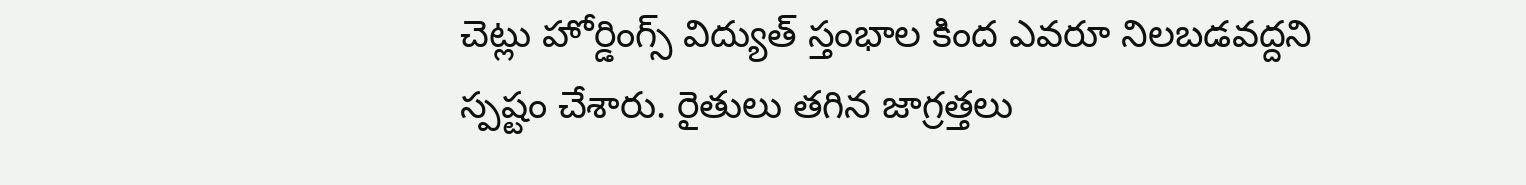చెట్లు హోర్డింగ్స్ విద్యుత్ స్తంభాల కింద ఎవరూ నిలబడవద్దని స్పష్టం చేశారు. రైతులు తగిన జాగ్రత్తలు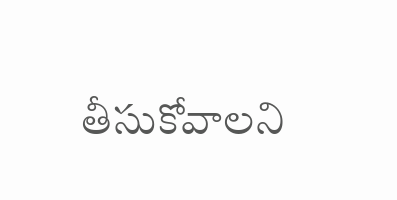తీసుకోవాలని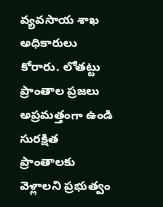వ్యవసాయ శాఖ అధికారులు కోరారు. లోతట్టు ప్రాంతాల ప్రజలు అప్రమత్తంగా ఉండి సురక్షిత ప్రాంతాలకు వెళ్లాలని ప్రభుత్వం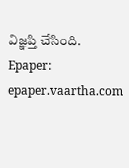విజ్ఞప్తి చేసింది.
Epaper: epaper.vaartha.com